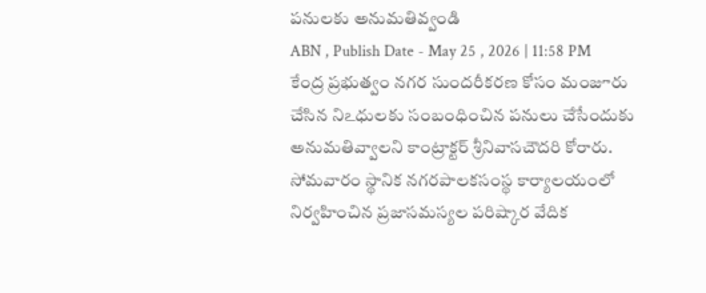పనులకు అనుమతివ్వండి
ABN , Publish Date - May 25 , 2026 | 11:58 PM
కేంద్ర ప్రభుత్వం నగర సుందరీకరణ కోసం మంజూరు చేసిన నిఽధులకు సంబంధించిన పనులు చేసేందుకు అనుమతివ్వాలని కాంట్రాక్టర్ శ్రీనివాసచౌదరి కోరారు. సోమవారం స్థానిక నగరపాలకసంస్థ కార్యాలయంలో నిర్వహించిన ప్రజాసమస్యల పరిష్కార వేదిక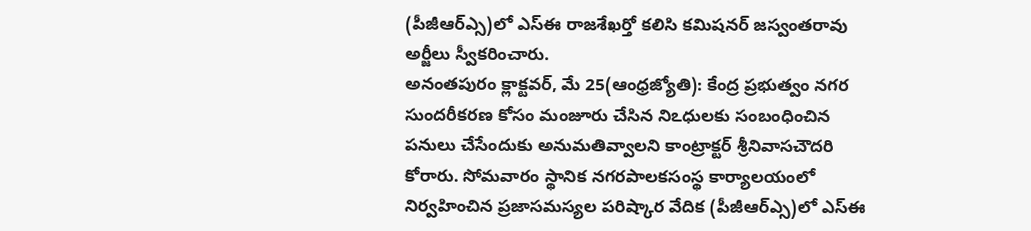(పీజీఆర్ఎ్స)లో ఎస్ఈ రాజశేఖర్తో కలిసి కమిషనర్ జస్వంతరావు అర్జీలు స్వీకరించారు.
అనంతపురం క్లాక్టవర్, మే 25(ఆంధ్రజ్యోతి): కేంద్ర ప్రభుత్వం నగర సుందరీకరణ కోసం మంజూరు చేసిన నిఽధులకు సంబంధించిన పనులు చేసేందుకు అనుమతివ్వాలని కాంట్రాక్టర్ శ్రీనివాసచౌదరి కోరారు. సోమవారం స్థానిక నగరపాలకసంస్థ కార్యాలయంలో నిర్వహించిన ప్రజాసమస్యల పరిష్కార వేదిక (పీజీఆర్ఎ్స)లో ఎస్ఈ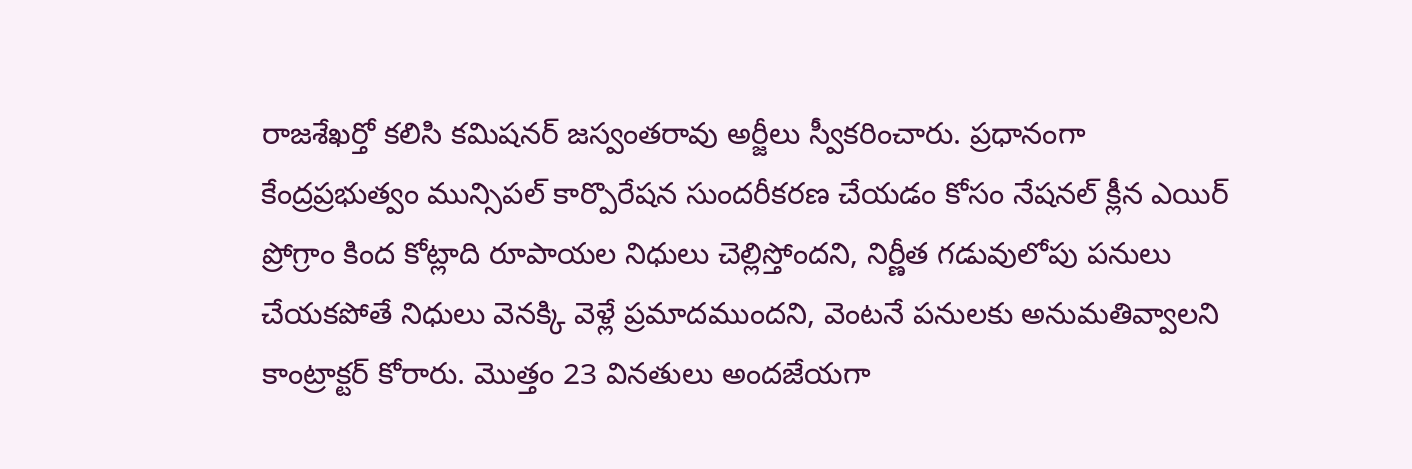రాజశేఖర్తో కలిసి కమిషనర్ జస్వంతరావు అర్జీలు స్వీకరించారు. ప్రధానంగా కేంద్రప్రభుత్వం మున్సిపల్ కార్పొరేషన సుందరీకరణ చేయడం కోసం నేషనల్ క్లీన ఎయిర్ ప్రోగ్రాం కింద కోట్లాది రూపాయల నిధులు చెల్లిస్తోందని, నిర్ణీత గడువులోపు పనులు చేయకపోతే నిధులు వెనక్కి వెళ్లే ప్రమాదముందని, వెంటనే పనులకు అనుమతివ్వాలని కాంట్రాక్టర్ కోరారు. మొత్తం 23 వినతులు అందజేయగా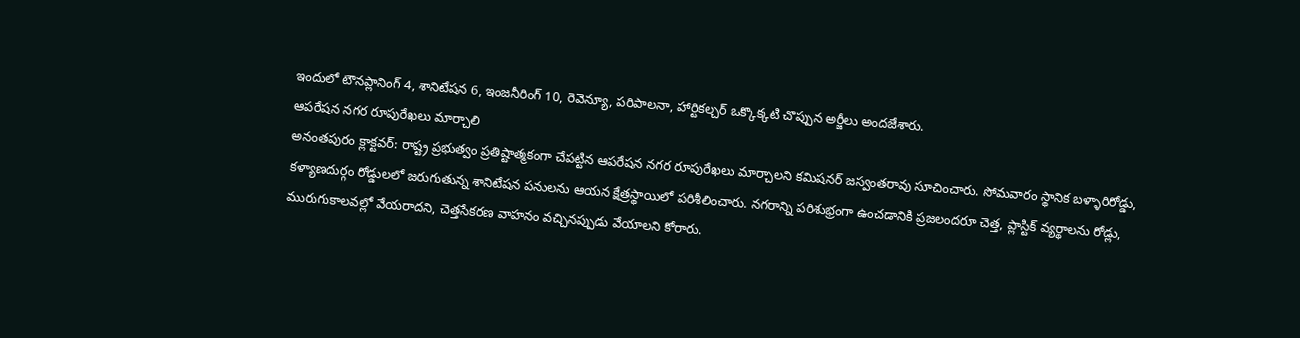ఇందులో టౌనప్లానింగ్ 4, శానిటేషన 6, ఇంజనీరింగ్ 10, రెవెన్యూ, పరిపాలనా, హార్టికల్చర్ ఒక్కొక్కటి చొప్పున అర్జీలు అందజేశారు.
ఆపరేషన నగర రూపురేఖలు మార్చాలి
అనంతపురం క్లాక్టవర్: రాష్ట్ర ప్రభుత్వం ప్రతిష్టాత్మకంగా చేపట్టిన ఆపరేషన నగర రూపురేఖలు మార్చాలని కమిషనర్ జస్వంతరావు సూచించారు. సోమవారం స్థానిక బళ్ళారిరోడ్డు, కళ్యాణదుర్గం రోడ్డులలో జరుగుతున్న శానిటేషన పనులను ఆయన క్షేత్రస్థాయిలో పరిశీలించారు. నగరాన్ని పరిశుభ్రంగా ఉంచడానికి ప్రజలందరూ చెత్త, ప్లాస్టిక్ వ్యర్థాలను రోడ్లు, మురుగుకాలవల్లో వేయరాదని, చెత్తసేకరణ వాహనం వచ్చినప్పుడు వేయాలని కోరారు.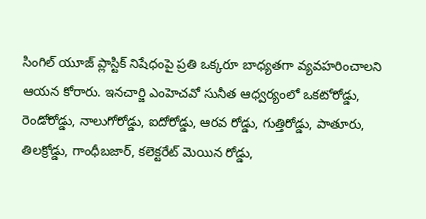సింగిల్ యూజ్ ప్లాస్టిక్ నిషేధంపై ప్రతి ఒక్కరూ బాధ్యతగా వ్యవహరించాలని ఆయన కోరారు. ఇనచార్జి ఎంహెచవో సునీత ఆధ్వర్యంలో ఒకటోరోడ్డు, రెండోరోడ్డు, నాలుగోరోడ్డు, ఐదోరోడ్డు, ఆరవ రోడ్డు, గుత్తిరోడ్డు, పాతూరు, తిలక్రోడ్డు, గాంధీబజార్, కలెక్టరేట్ మెయిన రోడ్డు,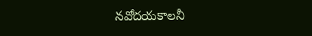నవోదయకాలనీ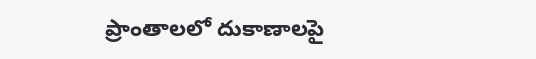ప్రాంతాలలో దుకాణాలపై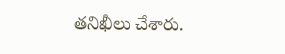తనిఖీలు చేశారు.